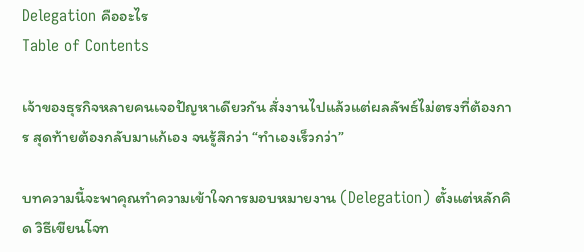Delegation คืออะไร
Table of Contents

เจ้าของธุรกิจหลายคนเจอปัญหาเดียวกัน สั่งงานไปแล้วแต่ผลลัพธ์ไม่ตรงที่ต้องการ สุดท้ายต้องกลับมาแก้เอง จนรู้สึกว่า “ทำเองเร็วกว่า”

บทความนี้จะพาคุณทำความเข้าใจการมอบหมายงาน (Delegation) ตั้งแต่หลักคิด วิธีเขียนโจท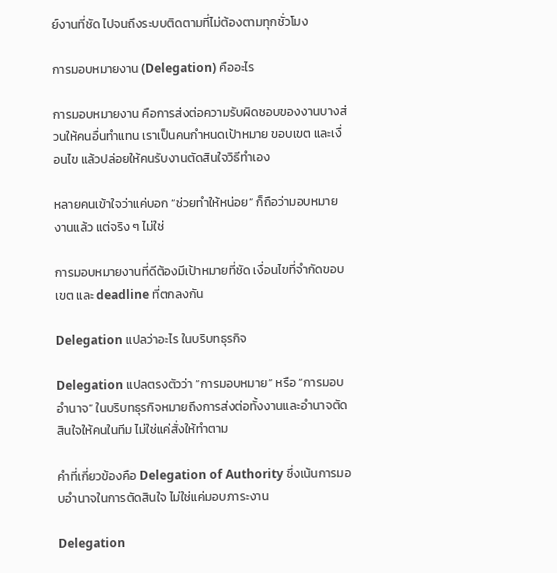ย์งานที่ชัด ไปจนถึงระบบติดตามที่ไม่ต้องตามทุกชั่วโมง

การมอบหมายงาน (Delegation) คืออะไร

การมอบหมายงาน คือการส่งต่อความรับผิดชอบของงานบางส่วนให้คนอื่นทำแทน เราเป็นคนกำหนดเป้าหมาย ขอบเขต และเงื่อนไข แล้วปล่อยให้คนรับงานตัดสินใจวิธีทำเอง

หลายคนเข้าใจว่าแค่บอก “ช่วยทำให้หน่อย” ก็ถือว่ามอบหมายงานแล้ว แต่จริง ๆ ไม่ใช่

การมอบหมายงานที่ดีต้องมีเป้าหมายที่ชัด เงื่อนไขที่จำกัดขอบเขต และ deadline ที่ตกลงกัน

Delegation แปลว่าอะไร ในบริบทธุรกิจ

Delegation แปลตรงตัวว่า “การมอบหมาย” หรือ “การมอบอำนาจ” ในบริบทธุรกิจหมายถึงการส่งต่อทั้งงานและอำนาจตัดสินใจให้คนในทีม ไม่ใช่แค่สั่งให้ทำตาม

คำที่เกี่ยวข้องคือ Delegation of Authority ซึ่งเน้นการมอบอำนาจในการตัดสินใจ ไม่ใช่แค่มอบภาระงาน

Delegation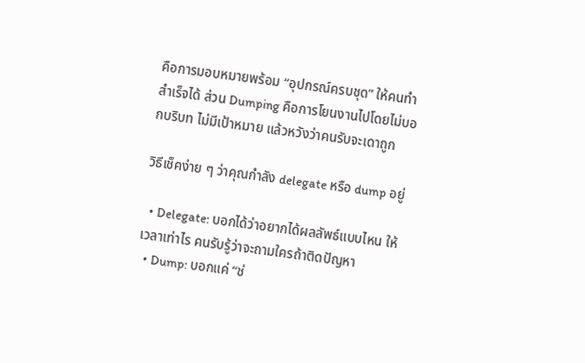คือการมอบหมายพร้อม “อุปกรณ์ครบชุด” ให้คนทำสำเร็จได้ ส่วน Dumping คือการโยนงานไปโดยไม่บอกบริบท ไม่มีเป้าหมาย แล้วหวังว่าคนรับจะเดาถูก

วิธีเช็คง่าย ๆ ว่าคุณกำลัง delegate หรือ dump อยู่

  • Delegate: บอกได้ว่าอยากได้ผลลัพธ์แบบไหน ให้เวลาเท่าไร คนรับรู้ว่าจะถามใครถ้าติดปัญหา
  • Dump: บอกแค่ “ช่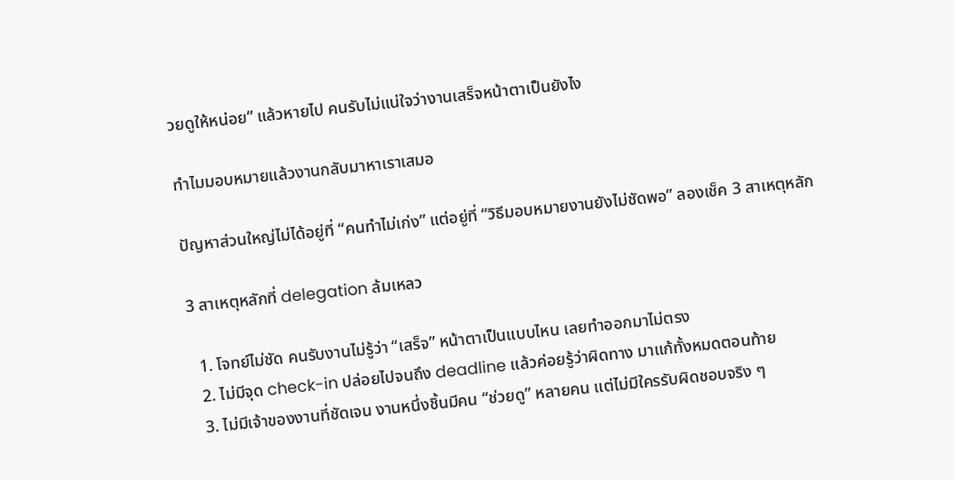วยดูให้หน่อย” แล้วหายไป คนรับไม่แน่ใจว่างานเสร็จหน้าตาเป็นยังไง

ทำไมมอบหมายแล้วงานกลับมาหาเราเสมอ

ปัญหาส่วนใหญ่ไม่ได้อยู่ที่ “คนทำไม่เก่ง” แต่อยู่ที่ “วิธีมอบหมายงานยังไม่ชัดพอ” ลองเช็ค 3 สาเหตุหลัก

3 สาเหตุหลักที่ delegation ล้มเหลว

  1. โจทย์ไม่ชัด คนรับงานไม่รู้ว่า “เสร็จ” หน้าตาเป็นแบบไหน เลยทำออกมาไม่ตรง
  2. ไม่มีจุด check-in ปล่อยไปจนถึง deadline แล้วค่อยรู้ว่าผิดทาง มาแก้ทั้งหมดตอนท้าย
  3. ไม่มีเจ้าของงานที่ชัดเจน งานหนึ่งชิ้นมีคน “ช่วยดู” หลายคน แต่ไม่มีใครรับผิดชอบจริง ๆ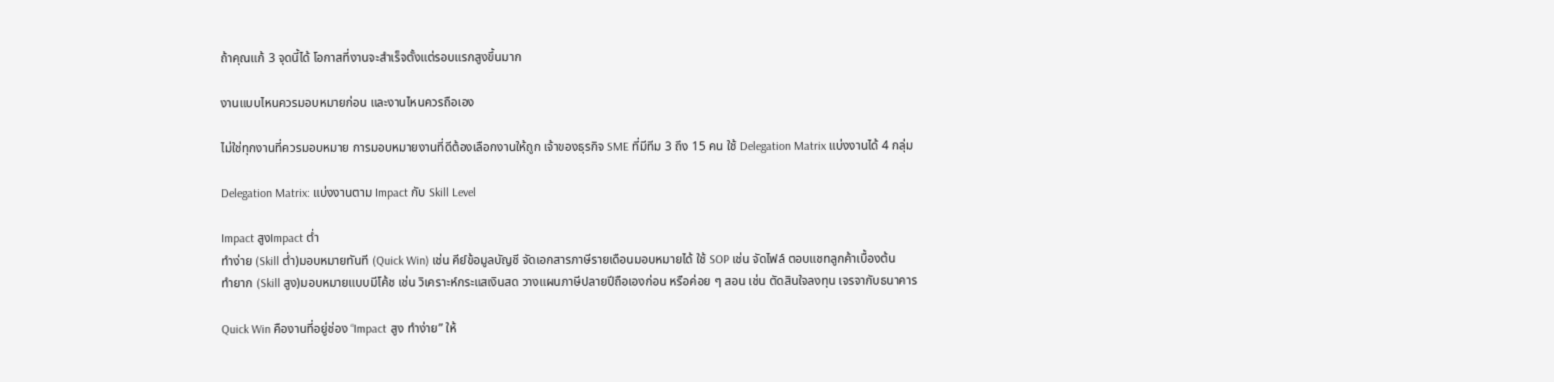ถ้าคุณแก้ 3 จุดนี้ได้ โอกาสที่งานจะสำเร็จตั้งแต่รอบแรกสูงขึ้นมาก

งานแบบไหนควรมอบหมายก่อน และงานไหนควรถือเอง

ไม่ใช่ทุกงานที่ควรมอบหมาย การมอบหมายงานที่ดีต้องเลือกงานให้ถูก เจ้าของธุรกิจ SME ที่มีทีม 3 ถึง 15 คน ใช้ Delegation Matrix แบ่งงานได้ 4 กลุ่ม

Delegation Matrix: แบ่งงานตาม Impact กับ Skill Level

Impact สูงImpact ต่ำ
ทำง่าย (Skill ต่ำ)มอบหมายทันที (Quick Win) เช่น คีย์ข้อมูลบัญชี จัดเอกสารภาษีรายเดือนมอบหมายได้ ใช้ SOP เช่น จัดไฟล์ ตอบแชทลูกค้าเบื้องต้น
ทำยาก (Skill สูง)มอบหมายแบบมีโค้ช เช่น วิเคราะห์กระแสเงินสด วางแผนภาษีปลายปีถือเองก่อน หรือค่อย ๆ สอน เช่น ตัดสินใจลงทุน เจรจากับธนาคาร

Quick Win คืองานที่อยู่ช่อง “Impact สูง ทำง่าย” ให้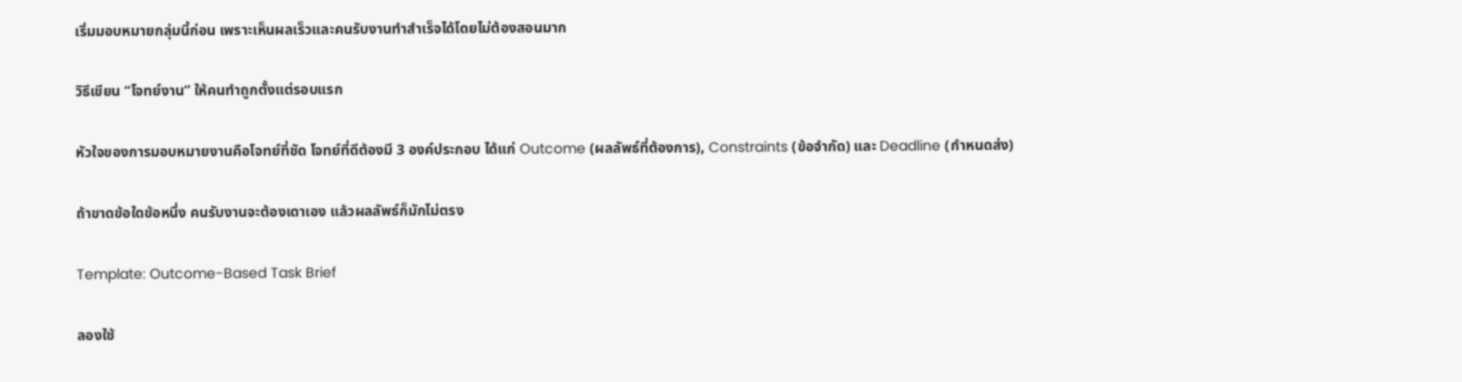เริ่มมอบหมายกลุ่มนี้ก่อน เพราะเห็นผลเร็วและคนรับงานทำสำเร็จได้โดยไม่ต้องสอนมาก

วิธีเขียน “โจทย์งาน” ให้คนทำถูกตั้งแต่รอบแรก

หัวใจของการมอบหมายงานคือโจทย์ที่ชัด โจทย์ที่ดีต้องมี 3 องค์ประกอบ ได้แก่ Outcome (ผลลัพธ์ที่ต้องการ), Constraints (ข้อจำกัด) และ Deadline (กำหนดส่ง)

ถ้าขาดข้อใดข้อหนึ่ง คนรับงานจะต้องเดาเอง แล้วผลลัพธ์ก็มักไม่ตรง

Template: Outcome-Based Task Brief

ลองใช้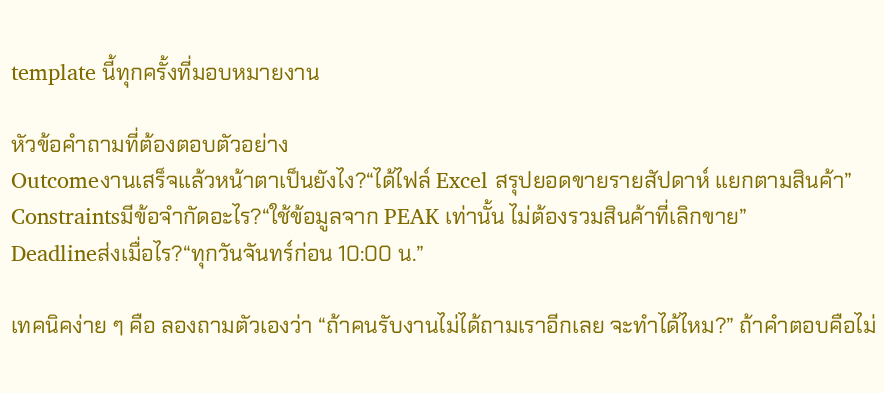template นี้ทุกครั้งที่มอบหมายงาน

หัวข้อคำถามที่ต้องตอบตัวอย่าง
Outcomeงานเสร็จแล้วหน้าตาเป็นยังไง?“ได้ไฟล์ Excel สรุปยอดขายรายสัปดาห์ แยกตามสินค้า”
Constraintsมีข้อจำกัดอะไร?“ใช้ข้อมูลจาก PEAK เท่านั้น ไม่ต้องรวมสินค้าที่เลิกขาย”
Deadlineส่งเมื่อไร?“ทุกวันจันทร์ก่อน 10:00 น.”

เทคนิคง่าย ๆ คือ ลองถามตัวเองว่า “ถ้าคนรับงานไม่ได้ถามเราอีกเลย จะทำได้ไหม?” ถ้าคำตอบคือไม่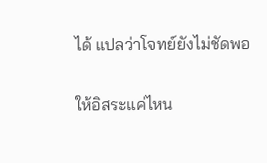ได้ แปลว่าโจทย์ยังไม่ชัดพอ

ให้อิสระแค่ไหน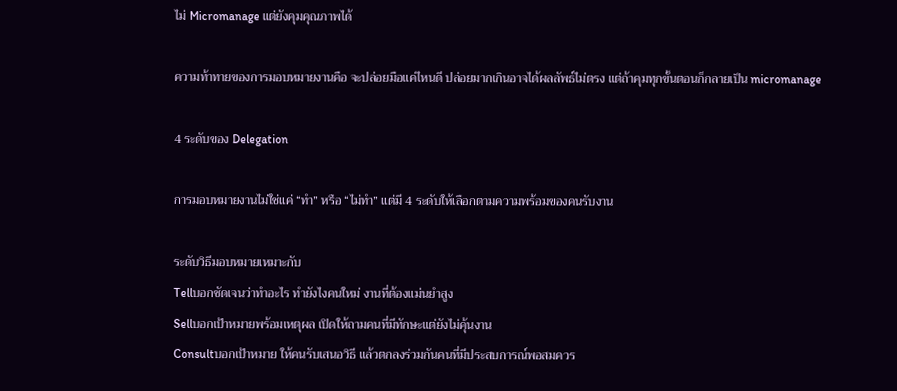ไม่ Micromanage แต่ยังคุมคุณภาพได้

ความท้าทายของการมอบหมายงานคือ จะปล่อยมือแค่ไหนดี ปล่อยมากเกินอาจได้ผลลัพธ์ไม่ตรง แต่ถ้าคุมทุกขั้นตอนก็กลายเป็น micromanage

4 ระดับของ Delegation

การมอบหมายงานไม่ใช่แค่ “ทำ” หรือ “ไม่ทำ” แต่มี 4 ระดับให้เลือกตามความพร้อมของคนรับงาน

ระดับวิธีมอบหมายเหมาะกับ
Tellบอกชัดเจนว่าทำอะไร ทำยังไงคนใหม่ งานที่ต้องแม่นยำสูง
Sellบอกเป้าหมายพร้อมเหตุผล เปิดให้ถามคนที่มีทักษะแต่ยังไม่คุ้นงาน
Consultบอกเป้าหมาย ให้คนรับเสนอวิธี แล้วตกลงร่วมกันคนที่มีประสบการณ์พอสมควร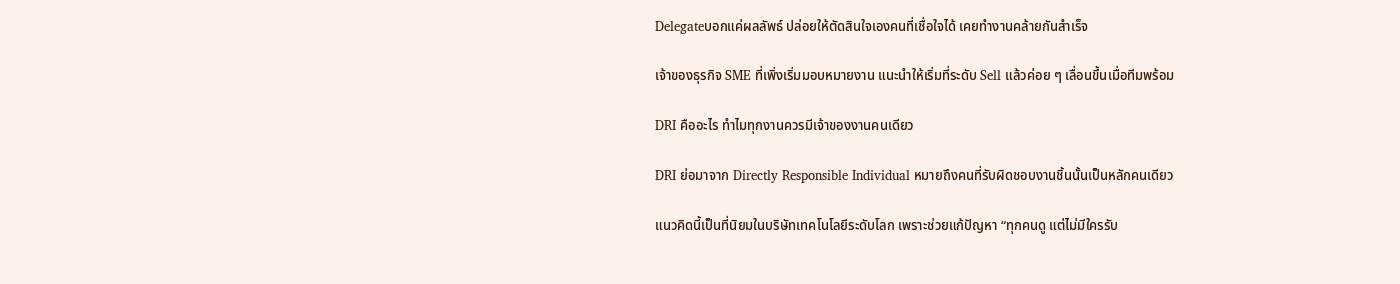Delegateบอกแค่ผลลัพธ์ ปล่อยให้ตัดสินใจเองคนที่เชื่อใจได้ เคยทำงานคล้ายกันสำเร็จ

เจ้าของธุรกิจ SME ที่เพิ่งเริ่มมอบหมายงาน แนะนำให้เริ่มที่ระดับ Sell แล้วค่อย ๆ เลื่อนขึ้นเมื่อทีมพร้อม

DRI คืออะไร ทำไมทุกงานควรมีเจ้าของงานคนเดียว

DRI ย่อมาจาก Directly Responsible Individual หมายถึงคนที่รับผิดชอบงานชิ้นนั้นเป็นหลักคนเดียว

แนวคิดนี้เป็นที่นิยมในบริษัทเทคโนโลยีระดับโลก เพราะช่วยแก้ปัญหา “ทุกคนดู แต่ไม่มีใครรับ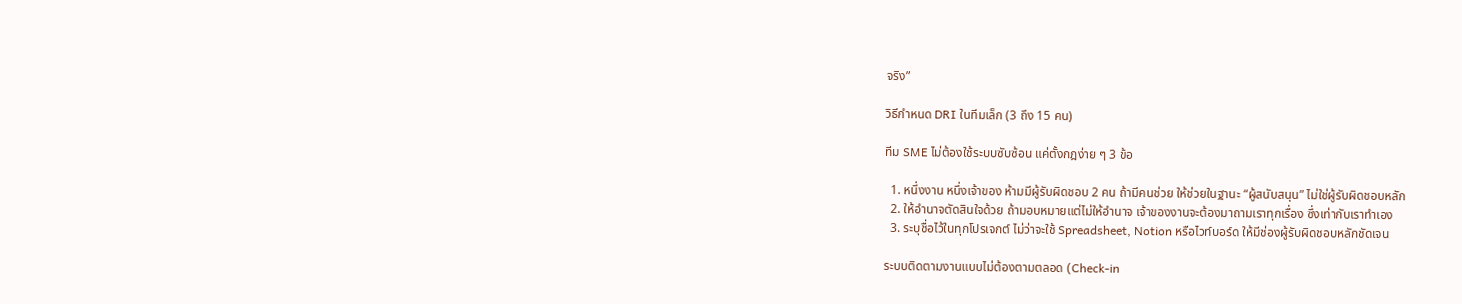จริง”

วิธีกำหนด DRI ในทีมเล็ก (3 ถึง 15 คน)

ทีม SME ไม่ต้องใช้ระบบซับซ้อน แค่ตั้งกฎง่าย ๆ 3 ข้อ

  1. หนึ่งงาน หนึ่งเจ้าของ ห้ามมีผู้รับผิดชอบ 2 คน ถ้ามีคนช่วย ให้ช่วยในฐานะ “ผู้สนับสนุน” ไม่ใช่ผู้รับผิดชอบหลัก
  2. ให้อำนาจตัดสินใจด้วย ถ้ามอบหมายแต่ไม่ให้อำนาจ เจ้าของงานจะต้องมาถามเราทุกเรื่อง ซึ่งเท่ากับเราทำเอง
  3. ระบุชื่อไว้ในทุกโปรเจกต์ ไม่ว่าจะใช้ Spreadsheet, Notion หรือไวท์บอร์ด ให้มีช่องผู้รับผิดชอบหลักชัดเจน

ระบบติดตามงานแบบไม่ต้องตามตลอด (Check-in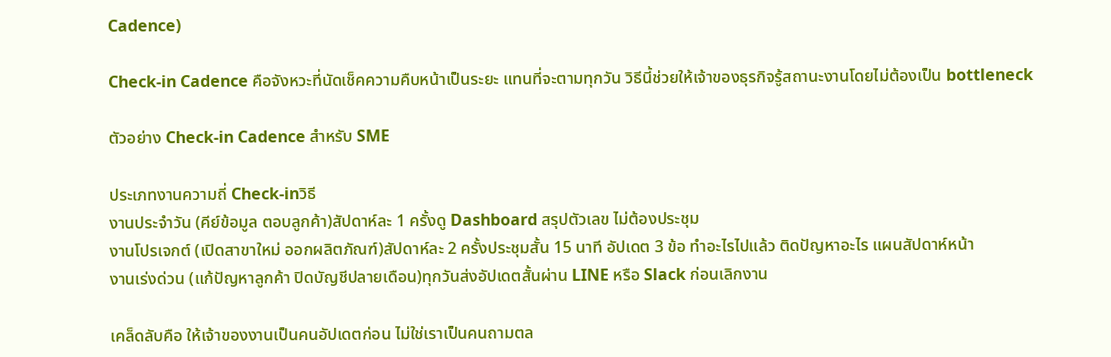Cadence)

Check-in Cadence คือจังหวะที่นัดเช็คความคืบหน้าเป็นระยะ แทนที่จะตามทุกวัน วิธีนี้ช่วยให้เจ้าของธุรกิจรู้สถานะงานโดยไม่ต้องเป็น bottleneck

ตัวอย่าง Check-in Cadence สำหรับ SME

ประเภทงานความถี่ Check-inวิธี
งานประจำวัน (คีย์ข้อมูล ตอบลูกค้า)สัปดาห์ละ 1 ครั้งดู Dashboard สรุปตัวเลข ไม่ต้องประชุม
งานโปรเจกต์ (เปิดสาขาใหม่ ออกผลิตภัณฑ์)สัปดาห์ละ 2 ครั้งประชุมสั้น 15 นาที อัปเดต 3 ข้อ ทำอะไรไปแล้ว ติดปัญหาอะไร แผนสัปดาห์หน้า
งานเร่งด่วน (แก้ปัญหาลูกค้า ปิดบัญชีปลายเดือน)ทุกวันส่งอัปเดตสั้นผ่าน LINE หรือ Slack ก่อนเลิกงาน

เคล็ดลับคือ ให้เจ้าของงานเป็นคนอัปเดตก่อน ไม่ใช่เราเป็นคนถามตล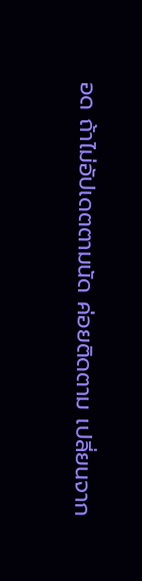อด ถ้าไม่อัปเดตตามนัด ค่อยติดตาม เปลี่ยนจาก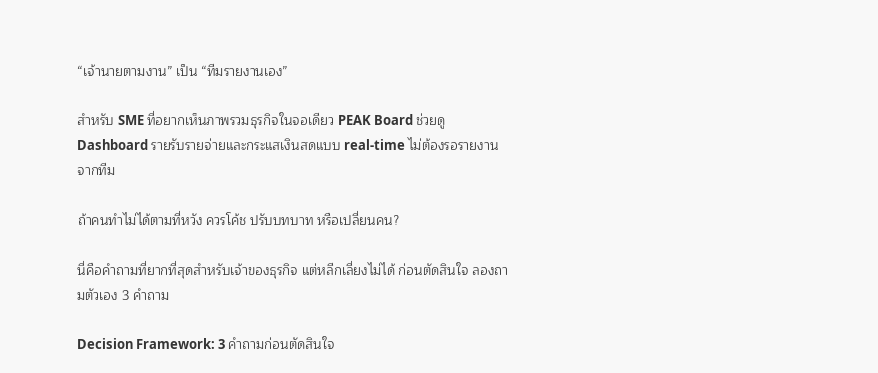“เจ้านายตามงาน” เป็น “ทีมรายงานเอง”

สำหรับ SME ที่อยากเห็นภาพรวมธุรกิจในจอเดียว PEAK Board ช่วยดู Dashboard รายรับรายจ่ายและกระแสเงินสดแบบ real-time ไม่ต้องรอรายงานจากทีม

ถ้าคนทำไม่ได้ตามที่หวัง ควรโค้ช ปรับบทบาท หรือเปลี่ยนคน?

นี่คือคำถามที่ยากที่สุดสำหรับเจ้าของธุรกิจ แต่หลีกเลี่ยงไม่ได้ ก่อนตัดสินใจ ลองถามตัวเอง 3 คำถาม

Decision Framework: 3 คำถามก่อนตัดสินใจ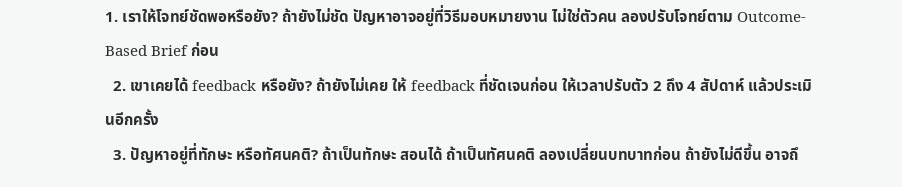1. เราให้โจทย์ชัดพอหรือยัง? ถ้ายังไม่ชัด ปัญหาอาจอยู่ที่วิธีมอบหมายงาน ไม่ใช่ตัวคน ลองปรับโจทย์ตาม Outcome-Based Brief ก่อน
  2. เขาเคยได้ feedback หรือยัง? ถ้ายังไม่เคย ให้ feedback ที่ชัดเจนก่อน ให้เวลาปรับตัว 2 ถึง 4 สัปดาห์ แล้วประเมินอีกครั้ง
  3. ปัญหาอยู่ที่ทักษะ หรือทัศนคติ? ถ้าเป็นทักษะ สอนได้ ถ้าเป็นทัศนคติ ลองเปลี่ยนบทบาทก่อน ถ้ายังไม่ดีขึ้น อาจถึ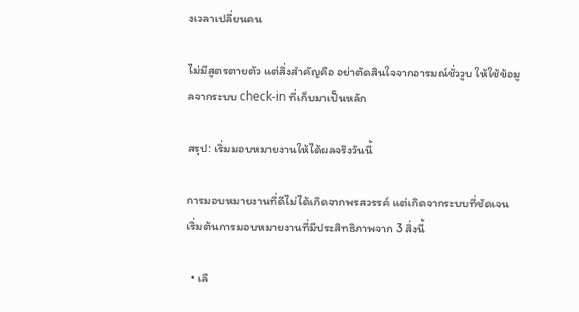งเวลาเปลี่ยนคน

ไม่มีสูตรตายตัว แต่สิ่งสำคัญคือ อย่าตัดสินใจจากอารมณ์ชั่ววูบ ให้ใช้ข้อมูลจากระบบ check-in ที่เก็บมาเป็นหลัก

สรุป: เริ่มมอบหมายงานให้ได้ผลจริงวันนี้

การมอบหมายงานที่ดีไม่ได้เกิดจากพรสวรรค์ แต่เกิดจากระบบที่ชัดเจน เริ่มต้นการมอบหมายงานที่มีประสิทธิภาพจาก 3 สิ่งนี้

  • เลื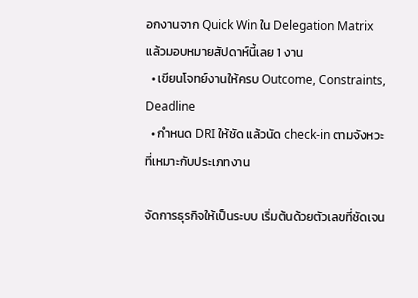อกงานจาก Quick Win ใน Delegation Matrix แล้วมอบหมายสัปดาห์นี้เลย 1 งาน
  • เขียนโจทย์งานให้ครบ Outcome, Constraints, Deadline
  • กำหนด DRI ให้ชัด แล้วนัด check-in ตามจังหวะที่เหมาะกับประเภทงาน

จัดการธุรกิจให้เป็นระบบ เริ่มต้นด้วยตัวเลขที่ชัดเจน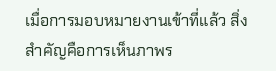เมื่อการมอบหมายงานเข้าที่แล้ว สิ่งสำคัญคือการเห็นภาพร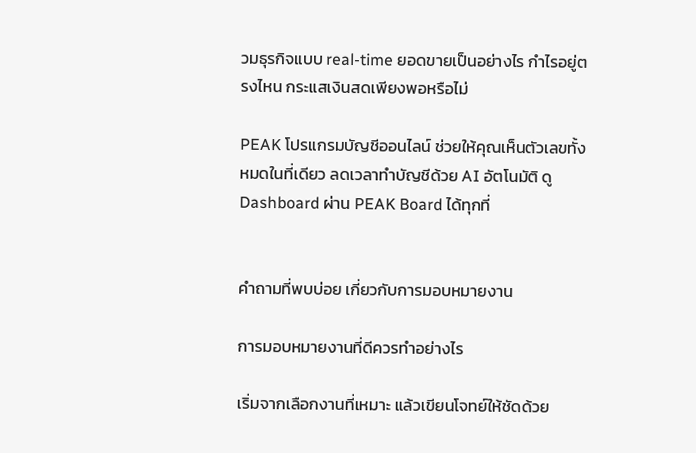วมธุรกิจแบบ real-time ยอดขายเป็นอย่างไร กำไรอยู่ตรงไหน กระแสเงินสดเพียงพอหรือไม่

PEAK โปรแกรมบัญชีออนไลน์ ช่วยให้คุณเห็นตัวเลขทั้งหมดในที่เดียว ลดเวลาทำบัญชีด้วย AI อัตโนมัติ ดู Dashboard ผ่าน PEAK Board ได้ทุกที่


คำถามที่พบบ่อย เกี่ยวกับการมอบหมายงาน

การมอบหมายงานที่ดีควรทำอย่างไร

เริ่มจากเลือกงานที่เหมาะ แล้วเขียนโจทย์ให้ชัดด้วย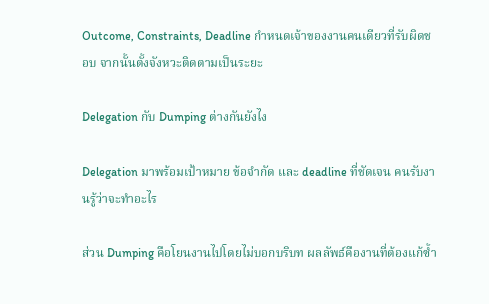Outcome, Constraints, Deadline กำหนดเจ้าของงานคนเดียวที่รับผิดชอบ จากนั้นตั้งจังหวะติดตามเป็นระยะ

Delegation กับ Dumping ต่างกันยังไง

Delegation มาพร้อมเป้าหมาย ข้อจำกัด และ deadline ที่ชัดเจน คนรับงานรู้ว่าจะทำอะไร

ส่วน Dumping คือโยนงานไปโดยไม่บอกบริบท ผลลัพธ์คืองานที่ต้องแก้ซ้ำ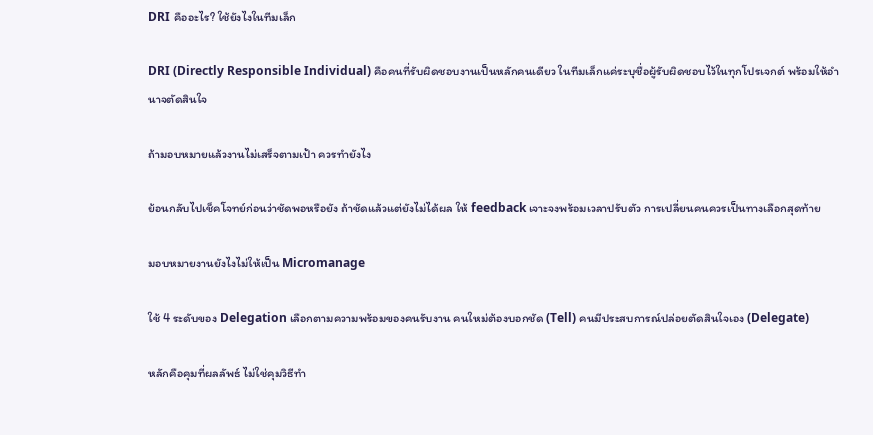DRI คืออะไร? ใช้ยังไงในทีมเล็ก

DRI (Directly Responsible Individual) คือคนที่รับผิดชอบงานเป็นหลักคนเดียว ในทีมเล็กแค่ระบุชื่อผู้รับผิดชอบไว้ในทุกโปรเจกต์ พร้อมให้อำนาจตัดสินใจ

ถ้ามอบหมายแล้วงานไม่เสร็จตามเป้า ควรทำยังไง

ย้อนกลับไปเช็คโจทย์ก่อนว่าชัดพอหรือยัง ถ้าชัดแล้วแต่ยังไม่ได้ผล ให้ feedback เจาะจงพร้อมเวลาปรับตัว การเปลี่ยนคนควรเป็นทางเลือกสุดท้าย

มอบหมายงานยังไงไม่ให้เป็น Micromanage

ใช้ 4 ระดับของ Delegation เลือกตามความพร้อมของคนรับงาน คนใหม่ต้องบอกชัด (Tell) คนมีประสบการณ์ปล่อยตัดสินใจเอง (Delegate)

หลักคือคุมที่ผลลัพธ์ ไม่ใช่คุมวิธีทำ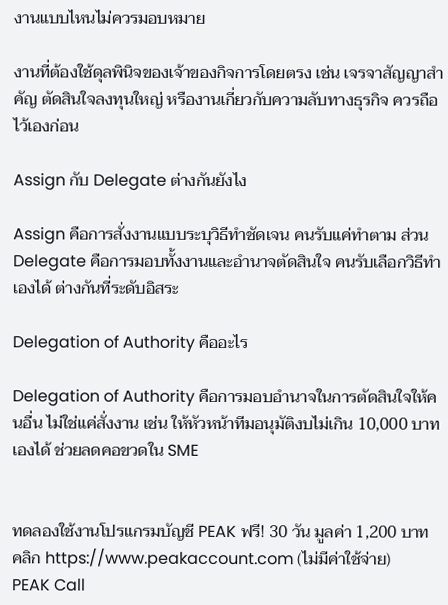งานแบบไหนไม่ควรมอบหมาย

งานที่ต้องใช้ดุลพินิจของเจ้าของกิจการโดยตรง เช่น เจรจาสัญญาสำคัญ ตัดสินใจลงทุนใหญ่ หรืองานเกี่ยวกับความลับทางธุรกิจ ควรถือไว้เองก่อน

Assign กับ Delegate ต่างกันยังไง

Assign คือการสั่งงานแบบระบุวิธีทำชัดเจน คนรับแค่ทำตาม ส่วน Delegate คือการมอบทั้งงานและอำนาจตัดสินใจ คนรับเลือกวิธีทำเองได้ ต่างกันที่ระดับอิสระ

Delegation of Authority คืออะไร

Delegation of Authority คือการมอบอำนาจในการตัดสินใจให้คนอื่น ไม่ใช่แค่สั่งงาน เช่น ให้หัวหน้าทีมอนุมัติงบไม่เกิน 10,000 บาทเองได้ ช่วยลดคอขวดใน SME


ทดลองใช้งานโปรแกรมบัญชี PEAK ฟรี! 30 วัน มูลค่า 1,200 บาท
คลิก https://www.peakaccount.com (ไม่มีค่าใช้จ่าย)
PEAK Call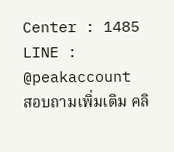Center : 1485
LINE : @peakaccount
สอบถามเพิ่มเติม คลิ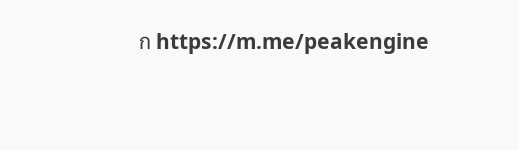ก https://m.me/peakengine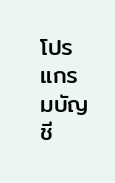โปรแกรมบัญชี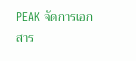PEAK จัดการเอกสาร